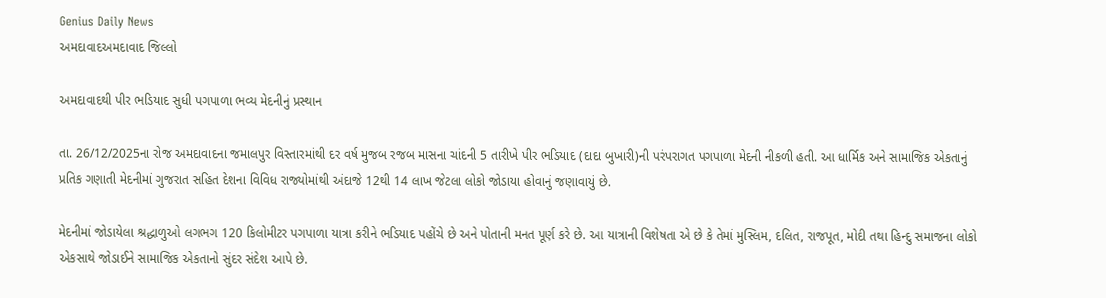Genius Daily News
અમદાવાદઅમદાવાદ જિલ્લો

અમદાવાદથી પીર ભડિયાદ સુધી પગપાળા ભવ્ય મેદનીનું પ્રસ્થાન

તા. 26/12/2025ના રોજ અમદાવાદના જમાલપુર વિસ્તારમાંથી દર વર્ષ મુજબ રજબ માસના ચાંદની 5 તારીખે પીર ભડિયાદ (દાદા બુખારી)ની પરંપરાગત પગપાળા મેદની નીકળી હતી. આ ધાર્મિક અને સામાજિક એકતાનું પ્રતિક ગણાતી મેદનીમાં ગુજરાત સહિત દેશના વિવિધ રાજ્યોમાંથી અંદાજે 12થી 14 લાખ જેટલા લોકો જોડાયા હોવાનું જણાવાયું છે.

મેદનીમાં જોડાયેલા શ્રદ્ધાળુઓ લગભગ 120 કિલોમીટર પગપાળા યાત્રા કરીને ભડિયાદ પહોંચે છે અને પોતાની મનત પૂર્ણ કરે છે. આ યાત્રાની વિશેષતા એ છે કે તેમાં મુસ્લિમ, દલિત, રાજપૂત, મોદી તથા હિન્દુ સમાજના લોકો એકસાથે જોડાઈને સામાજિક એકતાનો સુંદર સંદેશ આપે છે.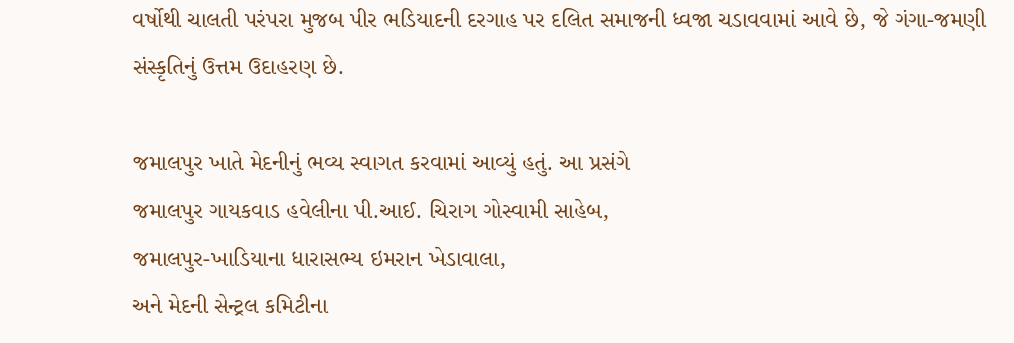વર્ષોથી ચાલતી પરંપરા મુજબ પીર ભડિયાદની દરગાહ પર દલિત સમાજની ધ્વજા ચડાવવામાં આવે છે, જે ગંગા-જમણી સંસ્કૃતિનું ઉત્તમ ઉદાહરણ છે.

જમાલપુર ખાતે મેદનીનું ભવ્ય સ્વાગત કરવામાં આવ્યું હતું. આ પ્રસંગે
જમાલપુર ગાયકવાડ હવેલીના પી.આઈ. ચિરાગ ગોસ્વામી સાહેબ,
જમાલપુર-ખાડિયાના ધારાસભ્ય ઇમરાન ખેડાવાલા,
અને મેદની સેન્ટ્રલ કમિટીના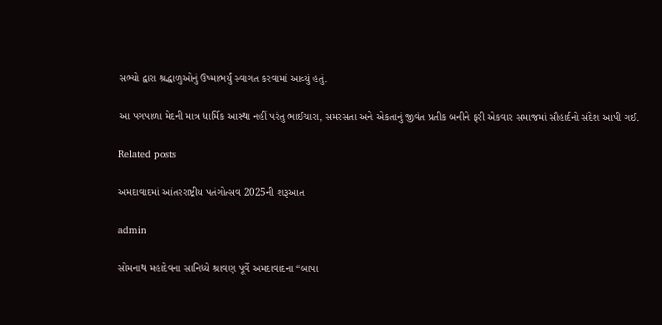સભ્યો દ્વારા શ્રદ્ધાળુઓનું ઉષ્માભર્યું સ્વાગત કરવામાં આવ્યું હતું.

આ પગપાળા મેદની માત્ર ધાર્મિક આસ્થા નહીં પરંતુ ભાઈચારા, સમરસતા અને એકતાનું જીવંત પ્રતીક બનીને ફરી એકવાર સમાજમાં સૌહાર્દનો સંદેશ આપી ગઈ.

Related posts

અમદાવાદમાં આંતરરાષ્ટ્રીય પતંગોત્સવ 2025ની શરૂઆત

admin

સોમનાથ મહાદેવના સાનિધ્યે શ્રાવણ પૂર્વે અમદાવાદના “બાપા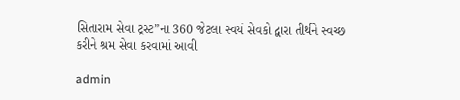સિતારામ સેવા ટ્રસ્ટ”ના 360 જેટલા સ્વયં સેવકો દ્વારા તીર્થને સ્વચ્છ કરીને શ્રમ સેવા કરવામાં આવી

admin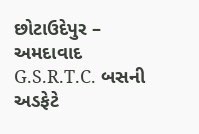છોટાઉદેપુર – અમદાવાદ G.S.R.T.C. બસની અડફેટે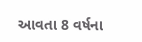આવતા 8 વર્ષના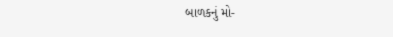બાળકનું મો-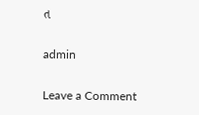ત

admin

Leave a Comment